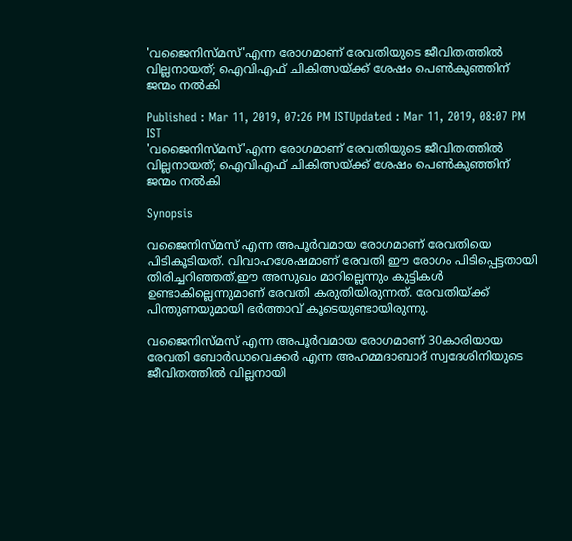'വജൈനിസ്മസ്'എന്ന രോഗമാണ് രേവതിയുടെ ജീവിതത്തിൽ വില്ലനായത്; ഐവിഎഫ് ചികിത്സയ്ക്ക് ശേഷം പെൺകുഞ്ഞിന് ജന്മം നൽകി

Published : Mar 11, 2019, 07:26 PM ISTUpdated : Mar 11, 2019, 08:07 PM IST
'വജൈനിസ്മസ്'എന്ന രോഗമാണ് രേവതിയുടെ ജീവിതത്തിൽ വില്ലനായത്; ഐവിഎഫ് ചികിത്സയ്ക്ക് ശേഷം പെൺകുഞ്ഞിന് ജന്മം നൽകി

Synopsis

വജൈനിസ്മസ് എന്ന അപൂര്‍വമായ രോഗമാണ് രേവതിയെ പിടികൂടിയത്. വിവാഹശേഷമാണ് രേവതി ഈ രോഗം പിടിപ്പെട്ടതായി തിരിച്ചറിഞ്ഞത്.ഈ അസുഖം മാറില്ലെന്നും കുട്ടികൾ ഉണ്ടാകില്ലെന്നുമാണ് രേവതി കരുതിയിരുന്നത്. രേവതിയ്ക്ക് പിന്തുണയുമായി ഭർത്താവ് കൂടെയുണ്ടായിരുന്നു.

വജൈനിസ്മസ് എന്ന അപൂര്‍വമായ രോഗമാണ് 30കാരിയായ രേവതി ബോര്‍ഡാവെക്കര്‍ എന്ന അഹമ്മദാബാദ് സ്വദേശിനിയുടെ ജീവിതത്തിൽ വില്ലനായി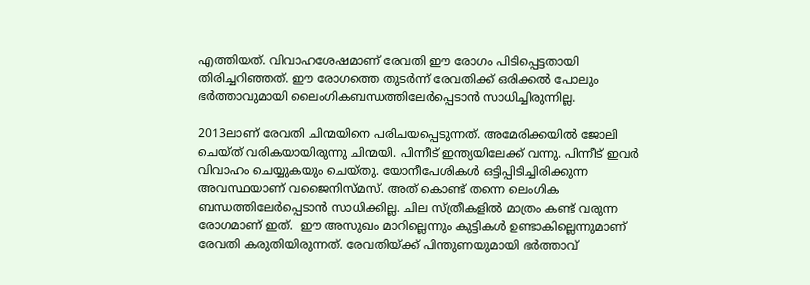എത്തിയത്. വിവാഹശേഷമാണ് രേവതി ഈ രോഗം പിടിപ്പെട്ടതായി തിരിച്ചറിഞ്ഞത്. ഈ രോഗത്തെ തുടർന്ന് രേവതിക്ക് ഒരിക്കല്‍ പോലും ഭര്‍ത്താവുമായി ലൈംഗികബന്ധത്തിലേര്‍പ്പെടാന്‍ സാധിച്ചിരുന്നില്ല.

2013ലാണ് രേവതി ചിന്മയിനെ പരിചയപ്പെടുന്നത്. അമേരിക്കയിൽ ജോലി ചെയ്ത് വരികയായിരുന്നു ചിന്മയി. പിന്നീട് ഇന്ത്യയിലേക്ക് വന്നു. പിന്നീട് ഇവർ വിവാഹം ചെയ്യുകയും ചെയ്തു. യോനീപേശികള്‍ ഒട്ടിപ്പിടിച്ചിരിക്കുന്ന അവസ്ഥയാണ് വജൈനിസ്മസ്. അത് കൊണ്ട് തന്നെ ലെംഗിക ബന്ധത്തിലേർപ്പെടാൻ സാധിക്കില്ല. ചില സ്ത്രീകളിൽ മാത്രം കണ്ട് വരുന്ന രോഗമാണ് ഇത്.  ഈ അസുഖം മാറില്ലെന്നും കുട്ടികൾ ഉണ്ടാകില്ലെന്നുമാണ് രേവതി കരുതിയിരുന്നത്. രേവതിയ്ക്ക് പിന്തുണയുമായി ഭർത്താവ്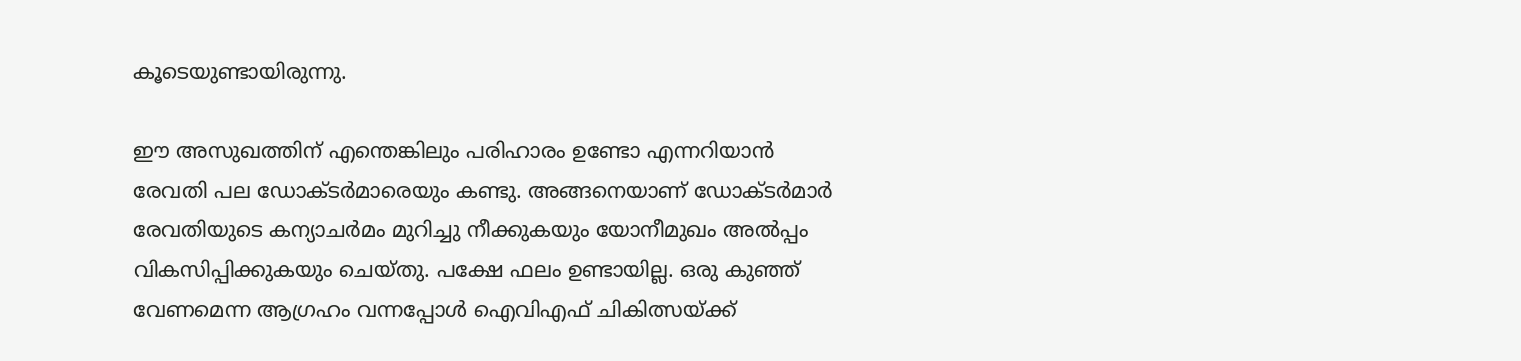കൂടെയുണ്ടായിരുന്നു.

ഈ അസുഖത്തിന് എന്തെങ്കിലും പരിഹാരം ഉണ്ടോ എന്നറിയാൻ രേവതി പല ഡോക്ടർമാരെയും കണ്ടു. അങ്ങനെയാണ് ഡോക്ടര്‍മാര്‍ രേവതിയുടെ കന്യാചര്‍മം മുറിച്ചു നീക്കുകയും യോനീമുഖം അല്‍പ്പം വികസിപ്പിക്കുകയും ചെയ്തു. പക്ഷേ ഫലം ഉണ്ടായില്ല. ഒരു കുഞ്ഞ് വേണമെന്ന ആഗ്രഹം വന്നപ്പോൾ ഐവിഎഫ് ചികിത്സയ്ക്ക്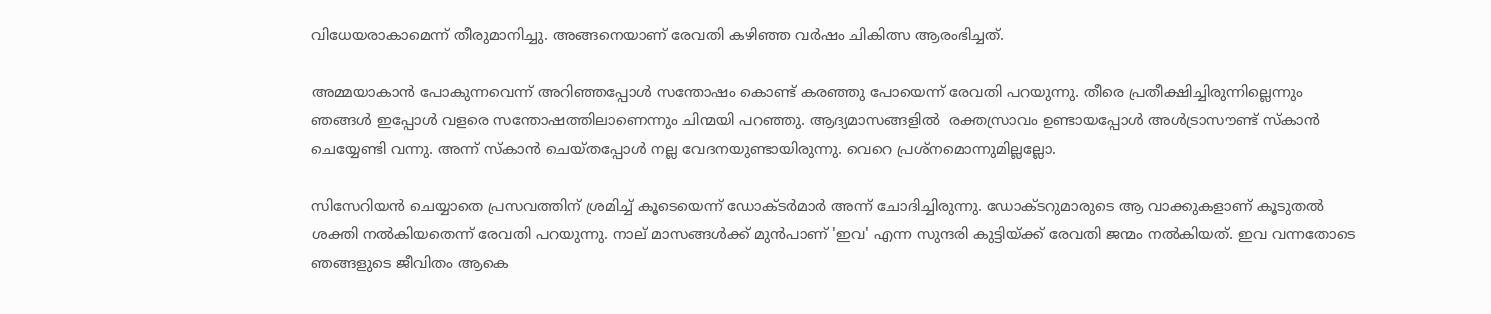വിധേയരാകാമെന്ന് തീരുമാനിച്ചു. അങ്ങനെയാണ് രേവതി കഴിഞ്ഞ വർഷം ചികിത്സ ആരംഭിച്ചത്.

അമ്മയാകാൻ പോകുന്നവെന്ന് അറിഞ്ഞപ്പോൾ സന്തോഷം കൊണ്ട് കരഞ്ഞു പോയെന്ന് രേവതി പറയുന്നു. തീരെ പ്രതീക്ഷിച്ചിരുന്നില്ലെന്നും ഞങ്ങൾ ഇപ്പോൾ വളരെ സന്തോഷത്തിലാണെന്നും ചിന്മയി പറഞ്ഞു. ആദ്യമാസങ്ങളിൽ  രക്തസ്രാവം ഉണ്ടായപ്പോള്‍ അള്‍ട്രാസൗണ്ട് സ്കാന്‍ ചെയ്യേണ്ടി വന്നു. അന്ന് സ്കാൻ ചെയ്തപ്പോൾ നല്ല വേദനയുണ്ടായിരുന്നു. വെറെ പ്രശ്നമൊന്നുമില്ലല്ലോ.

സിസേറിയൻ ചെയ്യാതെ പ്രസവത്തിന് ശ്രമിച്ച് കൂടെയെന്ന് ഡോക്ടർമാർ അന്ന് ചോദിച്ചിരുന്നു. ഡോക്ടറുമാരുടെ ആ വാക്കുകളാണ് കൂടുതൽ ശക്തി നൽകിയതെന്ന് രേവതി പറയുന്നു. നാല് മാസങ്ങൾക്ക് മുൻപാണ് 'ഇവ' എന്ന സുന്ദരി കുട്ടിയ്ക്ക് രേവതി ജന്മം നൽകിയത്. ഇവ വന്നതോടെ ഞങ്ങളുടെ ജീവിതം ആകെ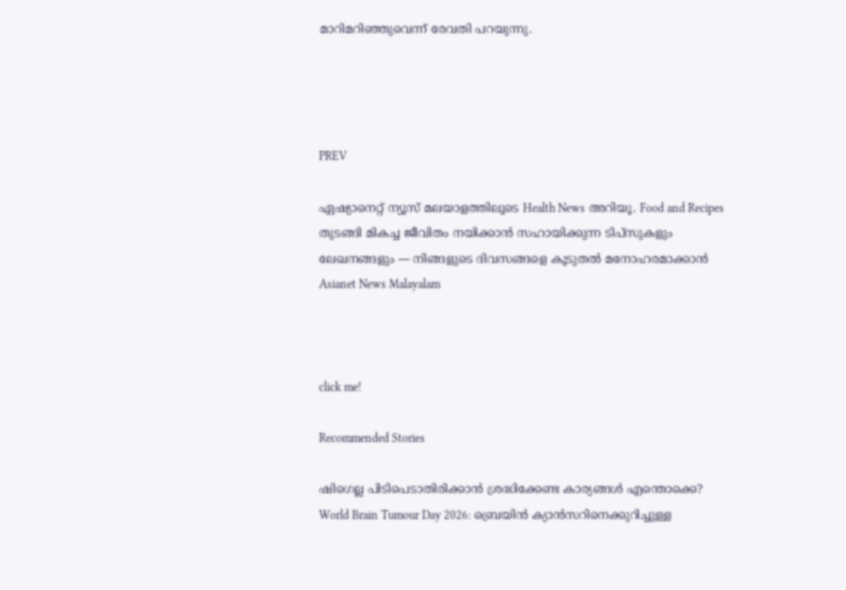മാറിമറിഞ്ഞുവെന്ന് രേവതി പറയുന്നു.




PREV

ഏഷ്യാനെറ്റ് ന്യൂസ് മലയാളത്തിലൂടെ Health News അറിയൂ. Food and Recipes തുടങ്ങി മികച്ച ജീവിതം നയിക്കാൻ സഹായിക്കുന്ന ടിപ്സുകളും ലേഖനങ്ങളും — നിങ്ങളുടെ ദിവസങ്ങളെ കൂടുതൽ മനോഹരമാക്കാൻ Asianet News Malayalam



click me!

Recommended Stories

ഷിഗെല്ല പിടിപെടാതിരിക്കാൻ ശ്രദ്ധിക്കേണ്ട കാര്യങ്ങൾ എന്തൊക്കെ?
World Brain Tumour Day 2026: ബ്രെയിൻ ക്യാൻസറിനെക്കുറിച്ചുള്ള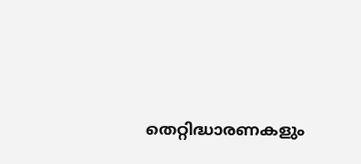തെറ്റിദ്ധാരണകളും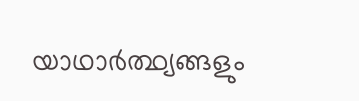യാഥാർത്ഥ്യങ്ങളും